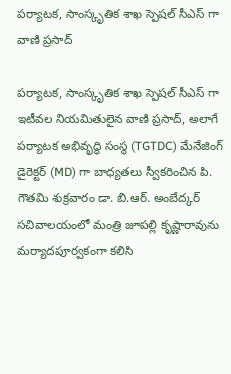పర్యాటక, సాంస్కృతిక శాఖ స్పెషల్ సీఎస్ గా వాణి ప్రసాద్

పర్యాటక, సాంస్కృతిక శాఖ స్పెషల్ సీఎస్ గా ఇటీవల నియమితులైన వాణి ప్రసాద్, అలాగే పర్యాటక అభివృద్ధి సంస్థ (TGTDC) మేనేజింగ్ డైరెక్టర్ (MD) గా బాధ్యతలు స్వీకరించిన పి. గౌతమి శుక్రవారం డా. బి.ఆర్. అంబేద్కర్ సచివాలయంలో మంత్రి జూపల్లి కృష్ణారావును మర్యాదపూర్వకంగా కలిసి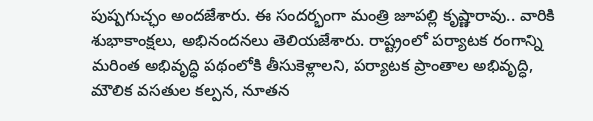పుష్పగుచ్ఛం అందజేశారు. ఈ సందర్భంగా మంత్రి జూపల్లి కృష్ణారావు.. వారికి శుభాకాంక్షలు, అభినందనలు తెలియజేశారు. రాష్ట్రంలో పర్యాటక రంగాన్ని మరింత అభివృద్ధి పథంలోకి తీసుకెళ్లాలని, పర్యాటక ప్రాంతాల అభివృద్ధి, మౌలిక వసతుల కల్పన, నూతన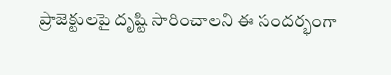ప్రాజెక్టులపై దృష్టి సారించాలని ఈ సందర్భంగా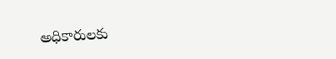అధికారులకు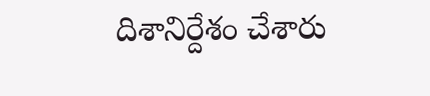దిశానిర్దేశం చేశారు